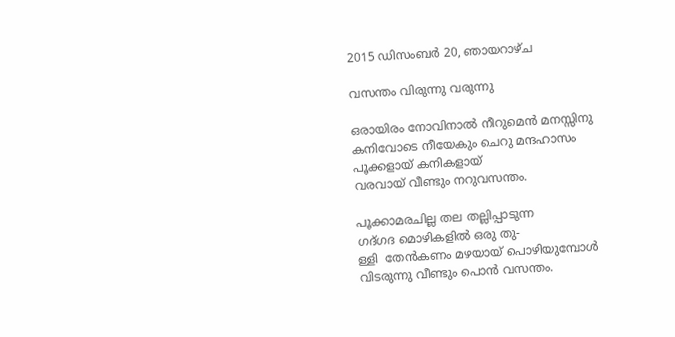2015 ഡിസംബർ 20, ഞായറാഴ്‌ച

വസന്തം വിരുന്നു വരുന്നു

ഒരായിരം നോവിനാൽ നീറുമെൻ മനസ്സിനു
കനിവോടെ നീയേകും ചെറു മന്ദഹാസം
പൂക്കളായ് കനികളായ്
വരവായ് വീണ്ടും നറുവസന്തം.

പൂക്കാമരചില്ല തല തല്ലിപ്പാടുന്ന
ഗദ്ഗദ മൊഴികളിൽ ഒരു തു-
ള്ളി  തേൻകണം മഴയായ് പൊഴിയുമ്പോൾ
വിടരുന്നു വീണ്ടും പൊൻ വസന്തം.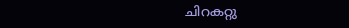ചിറകറ്റു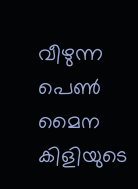വീഴുന്ന പെണ്‍ മൈന കിളിയുടെ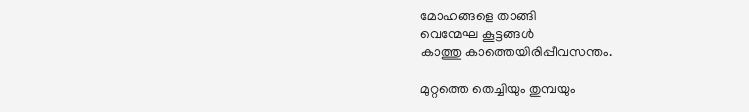മോഹങ്ങളെ താങ്ങി
വെന്മേഘ കൂട്ടങ്ങൾ
കാത്തു കാത്തെയിരിപ്പീവസന്തം.

മുറ്റത്തെ തെച്ചിയും തുമ്പയും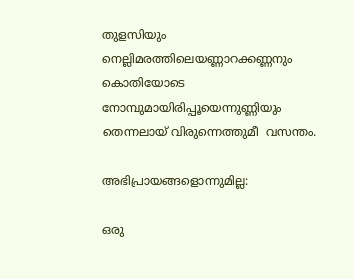തുളസിയും
നെല്ലിമരത്തിലെയണ്ണാറക്കണ്ണനും
കൊതിയോടെ നോമ്പുമായിരിപ്പൂയെന്നുണ്ണിയും
തെന്നലായ് വിരുന്നെത്തുമീ  വസന്തം.

അഭിപ്രായങ്ങളൊന്നുമില്ല:

ഒരു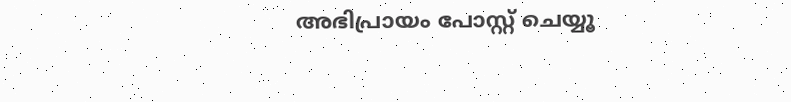അഭിപ്രായം പോസ്റ്റ് ചെയ്യൂ